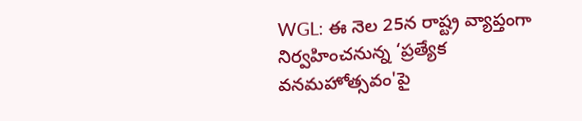WGL: ఈ నెల 25న రాష్ట్ర వ్యాప్తంగా నిర్వహించనున్న ‘ప్రత్యేక వనమహోత్సవం'పై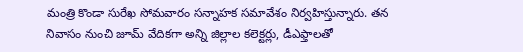మంత్రి కొండా సురేఖ సోమవారం సన్నాహక సమావేశం నిర్వహిస్తున్నారు. తన నివాసం నుంచి జూమ్ వేదికగా అన్ని జిల్లాల కలెక్టర్లు, డీఎఫ్తాలతో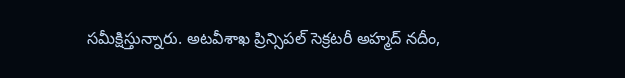సమీక్షిస్తున్నారు. అటవీశాఖ ప్రిన్సిపల్ సెక్రటరీ అహ్మద్ నదీం,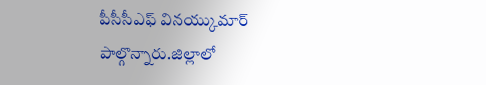పీసీసీఎఫ్ వినయ్కుమార్ పాల్గొన్నారు.జిల్లాలో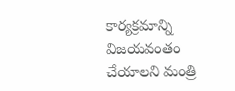కార్యక్రమాన్ని విజయవంతం చేయాలని మంత్రి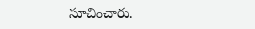సూచించారు.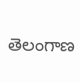తెలంగాణ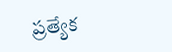ప్రత్యేక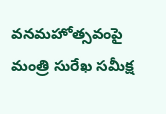వనమహోత్సవంపై మంత్రి సురేఖ సమీక్ష